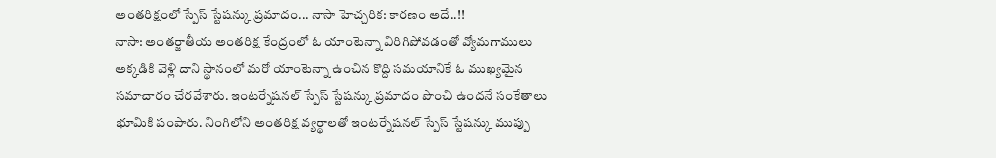అంతరిక్షంలో స్పేస్ స్టేషన్కు ప్రమాదం... నాసా హెచ్చరిక: కారణం అదే..!!
నాసా: అంతర్జాతీయ అంతరిక్ష కేంద్రంలో ఓ యాంటెన్నా విరిగిపోవడంతో వ్యోమగాములు అక్కడికి వెళ్లి దాని స్థానంలో మరో యాంటెన్నా ఉంచిన కొద్ది సమయానికే ఓ ముఖ్యమైన సమాచారం చేరవేశారు. ఇంటర్నేషనల్ స్పేస్ స్టేషన్కు ప్రమాదం పొంచి ఉందనే సంకేతాలు భూమికి పంపారు. నింగిలోని అంతరిక్ష వ్యర్థాలతో ఇంటర్నేషనల్ స్పేస్ స్టేషన్కు ముప్పు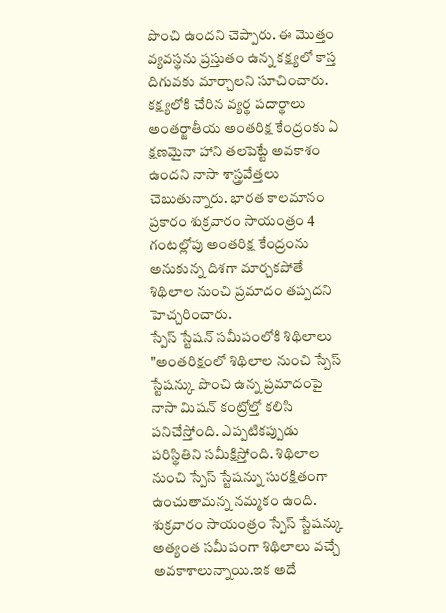పొంచి ఉందని చెప్పారు. ఈ మొత్తం వ్యవస్థను ప్రస్తుతం ఉన్న కక్ష్యలో కాస్త దిగువకు మార్చాలని సూచించారు. కక్ష్యలోకి చేరిన వ్యర్థ పదార్థాలు అంతర్జాతీయ అంతరిక్ష కేంద్రంకు ఏ క్షణమైనా హాని తలపెట్టే అవకాశం ఉందని నాసా శాస్త్రవేత్తలు చెబుతున్నారు. భారత కాలమానం ప్రకారం శుక్రవారం సాయంత్రం 4 గంటల్లోపు అంతరిక్ష కేంద్రంను అనుకున్న దిశగా మార్చకపోతే శిథిలాల నుంచి ప్రమాదం తప్పదని హెచ్చరించారు.
స్పేస్ స్టేషన్ సమీపంలోకి శిథిలాలు
"అంతరిక్షంలో శిథిలాల నుంచి స్పేస్ స్టేషన్కు పొంచి ఉన్న ప్రమాదంపై నాసా మిషన్ కంట్రోల్తో కలిసి పనిచేస్తోంది. ఎప్పటికప్పుడు పరిస్థితిని సమీక్షిస్తోంది. శిథిలాల నుంచి స్పేస్ స్టేషన్ను సురక్షితంగా ఉంచుతామన్న నమ్మకం ఉంది. శుక్రవారం సాయంత్రం స్పేస్ స్టేషన్కు అత్యంత సమీపంగా శిథిలాలు వచ్చే అవకాశాలున్నాయి.ఇక అదే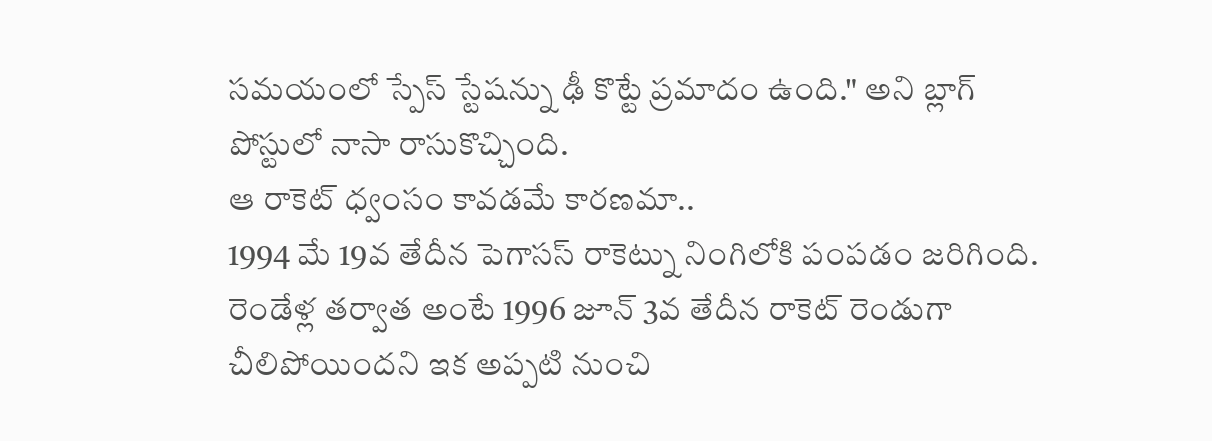సమయంలో స్పేస్ స్టేషన్ను ఢీ కొట్టే ప్రమాదం ఉంది." అని బ్లాగ్ పోస్టులో నాసా రాసుకొచ్చింది.
ఆ రాకెట్ ధ్వంసం కావడమే కారణమా..
1994 మే 19వ తేదీన పెగాసస్ రాకెట్ను నింగిలోకి పంపడం జరిగింది. రెండేళ్ల తర్వాత అంటే 1996 జూన్ 3వ తేదీన రాకెట్ రెండుగా చీలిపోయిందని ఇక అప్పటి నుంచి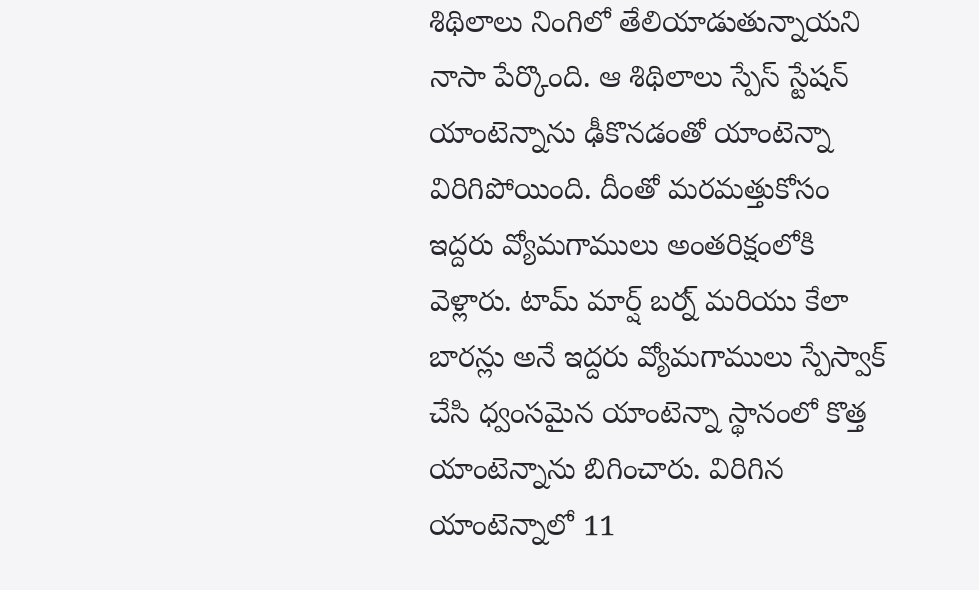శిథిలాలు నింగిలో తేలియాడుతున్నాయని నాసా పేర్కొంది. ఆ శిథిలాలు స్పేస్ స్టేషన్ యాంటెన్నాను ఢీకొనడంతో యాంటెన్నా విరిగిపోయింది. దీంతో మరమత్తుకోసం ఇద్దరు వ్యోమగాములు అంతరిక్షంలోకి వెళ్లారు. టామ్ మార్ష్ బర్న్ మరియు కేలా బారన్లు అనే ఇద్దరు వ్యోమగాములు స్పేస్వాక్ చేసి ధ్వంసమైన యాంటెన్నా స్థానంలో కొత్త యాంటెన్నాను బిగించారు. విరిగిన యాంటెన్నాలో 11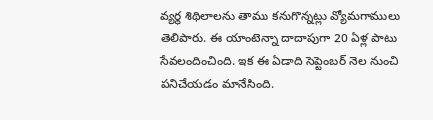వ్యర్థ శిథిలాలను తాము కనుగొన్నట్లు వ్యోమగాములు తెలిపారు. ఈ యాంటెన్నా దాదాపుగా 20 ఏళ్ల పాటు సేవలందించింది. ఇక ఈ ఏడాది సెప్టెంబర్ నెల నుంచి పనిచేయడం మానేసింది.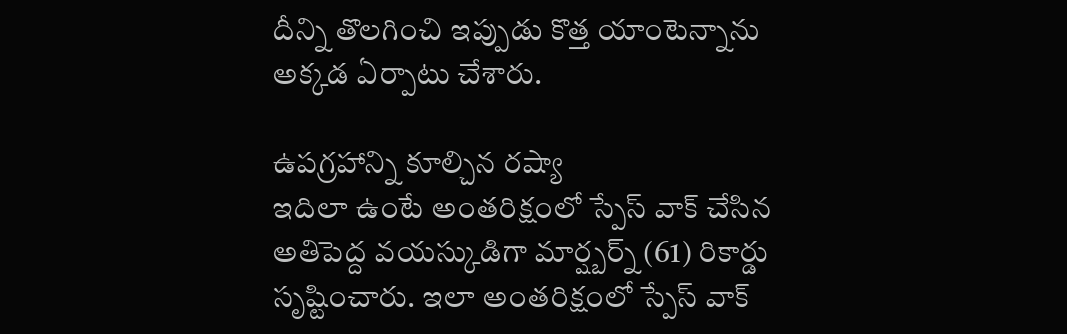దీన్ని తొలగించి ఇప్పుడు కొత్త యాంటెన్నాను అక్కడ ఏర్పాటు చేశారు.

ఉపగ్రహాన్ని కూల్చిన రష్యా
ఇదిలా ఉంటే అంతరిక్షంలో స్పేస్ వాక్ చేసిన అతిపెద్ద వయస్కుడిగా మార్ష్బర్న్ (61) రికార్డు సృష్టించారు. ఇలా అంతరిక్షంలో స్పేస్ వాక్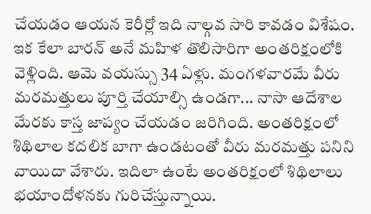చేయడం ఆయన కెరీర్లో ఇది నాల్గవ సారి కావడం విశేషం. ఇక కేలా బారన్ అనే మహిళ తొలిసారిగా అంతరిక్షంలోకి వెళ్లింది. ఆమె వయస్సు 34 ఏళ్లు. మంగళవారమే వీరు మరమత్తులు పూర్తి చేయాల్సి ఉండగా... నాసా ఆదేశాల మేరకు కాస్త జాప్యం చేయడం జరిగింది. అంతరిక్షంలో శిథిలాల కదలిక బాగా ఉండటంతో వీరు మరమత్తు పనిని వాయిదా వేశారు. ఇదిలా ఉంటే అంతరిక్షంలో శిథిలాలు భయాందోళనకు గురిచేస్తున్నాయి.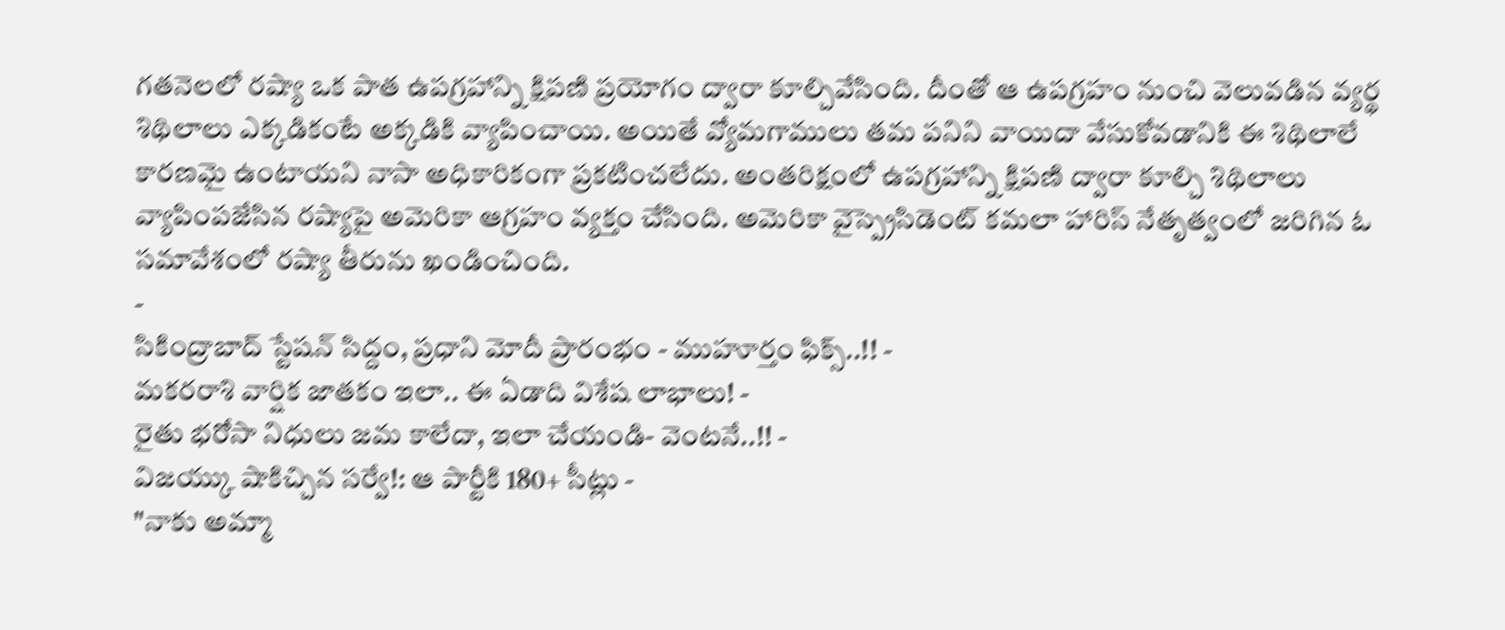గతనెలలో రష్యా ఒక పాత ఉపగ్రహాన్ని క్షిపణి ప్రయోగం ద్వారా కూల్చివేసింది. దీంతో ఆ ఉపగ్రహం నుంచి వెలువడిన వ్యర్థ శిథిలాలు ఎక్కడికంటే అక్కడికి వ్యాపించాయి. అయితే వ్యోమగాములు తమ పనిని వాయిదా వేసుకోవడానికి ఈ శిథిలాలే కారణమై ఉంటాయని నాసా అధికారికంగా ప్రకటించలేదు. అంతరిక్షంలో ఉపగ్రహాన్ని క్షిపణి ద్వారా కూల్చి శిథిలాలు వ్యాపింపజేసిన రష్యాపై అమెరికా ఆగ్రహం వ్యక్తం చేసింది. అమెరికా వైస్ప్రెసిడెంట్ కమలా హారిస్ నేతృత్వంలో జరిగిన ఓ సమావేశంలో రష్యా తీరును ఖండించింది.
-
సికింద్రాబాద్ స్టేషన్ సిద్దం, ప్రధాని మోదీ ప్రారంభం - ముహూర్తం ఫిక్స్..!! -
మకరరాశి వార్షిక జాతకం ఇలా.. ఈ ఏడాది విశేష లాభాలు! -
రైతు భరోసా నిధులు జమ కాలేదా, ఇలా చేయండి- వెంటనే..!! -
విజయ్కు షాకిచ్చిన సర్వే!: ఆ పార్టీకి 180+ సీట్లు -
"నాకు అమ్మా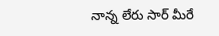నాన్న లేరు సార్ మీరే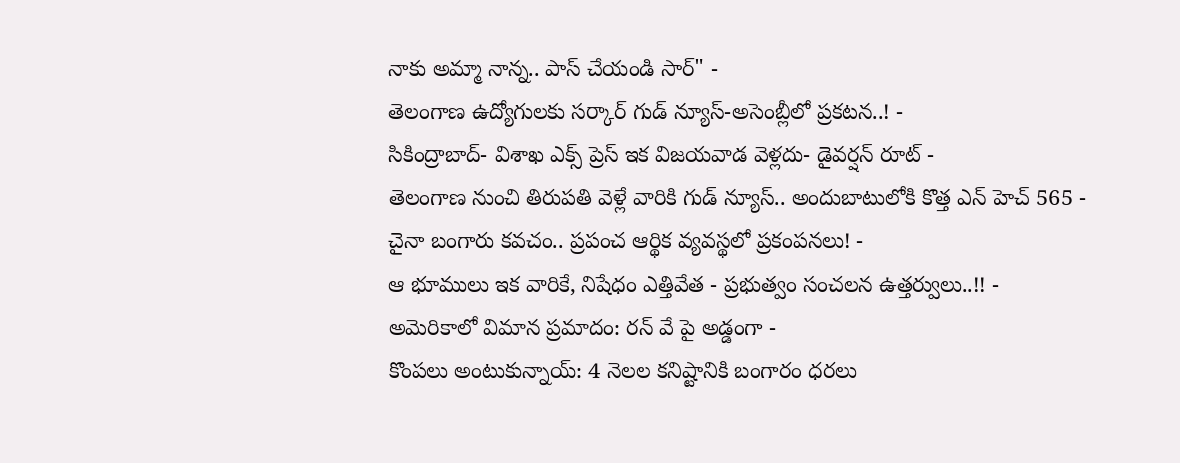నాకు అమ్మా నాన్న.. పాస్ చేయండి సార్" -
తెలంగాణ ఉద్యోగులకు సర్కార్ గుడ్ న్యూస్-అసెంబ్లీలో ప్రకటన..! -
సికింద్రాబాద్- విశాఖ ఎక్స్ ప్రెస్ ఇక విజయవాడ వెళ్లదు- డైవర్షన్ రూట్ -
తెలంగాణ నుంచి తిరుపతి వెళ్లే వారికి గుడ్ న్యూస్.. అందుబాటులోకి కొత్త ఎన్ హెచ్ 565 -
చైనా బంగారు కవచం.. ప్రపంచ ఆర్థిక వ్యవస్థలో ప్రకంపనలు! -
ఆ భూములు ఇక వారికే, నిషేధం ఎత్తివేత - ప్రభుత్వం సంచలన ఉత్తర్వులు..!! -
అమెరికాలో విమాన ప్రమాదం: రన్ వే పై అడ్డంగా -
కొంపలు అంటుకున్నాయ్: 4 నెలల కనిష్టానికి బంగారం ధరలు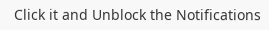Click it and Unblock the Notifications